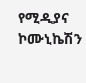የሚዲያና ኮሙኒኬሽን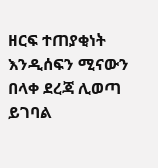ዘርፍ ተጠያቂነት እንዲሰፍን ሚናውን በላቀ ደረጃ ሊወጣ ይገባል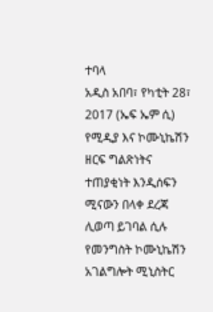ተባላ
አዲስ አበባ፣ የካቲት 28፣ 2017 (ኤፍ ኤም ሲ) የሚዲያ እና ኮሙኒኬሽን ዘርፍ ግልጽነትና ተጠያቂነት እንዲሰፍን ሚናውን በላቀ ደረጃ ሊወጣ ይገባል ሲሉ የመንግስት ኮሙኒኬሽን አገልግሎት ሚኒስትር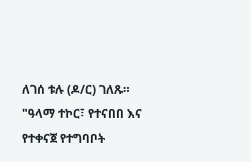ለገሰ ቱሉ (ዶ/ር) ገለጹ።
"ዓላማ ተኮር፣ የተናበበ እና የተቀናጀ የተግባቦት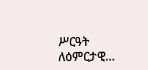ሥርዓት ለዕምርታዊ…